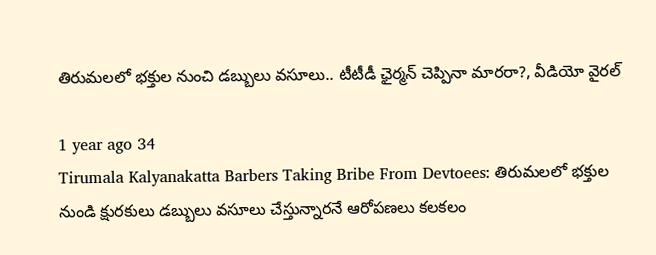తిరుమలలో భక్తుల నుంచి డబ్బులు వసూలు.. టీటీడీ ఛైర్మన్ చెప్పినా మారరా?, వీడియో వైరల్

1 year ago 34
Tirumala Kalyanakatta Barbers Taking Bribe From Devtoees: తిరుమలలో భక్తుల నుండి క్షురకులు డబ్బులు వసూలు చేస్తున్నారనే ఆరోపణలు కలకలం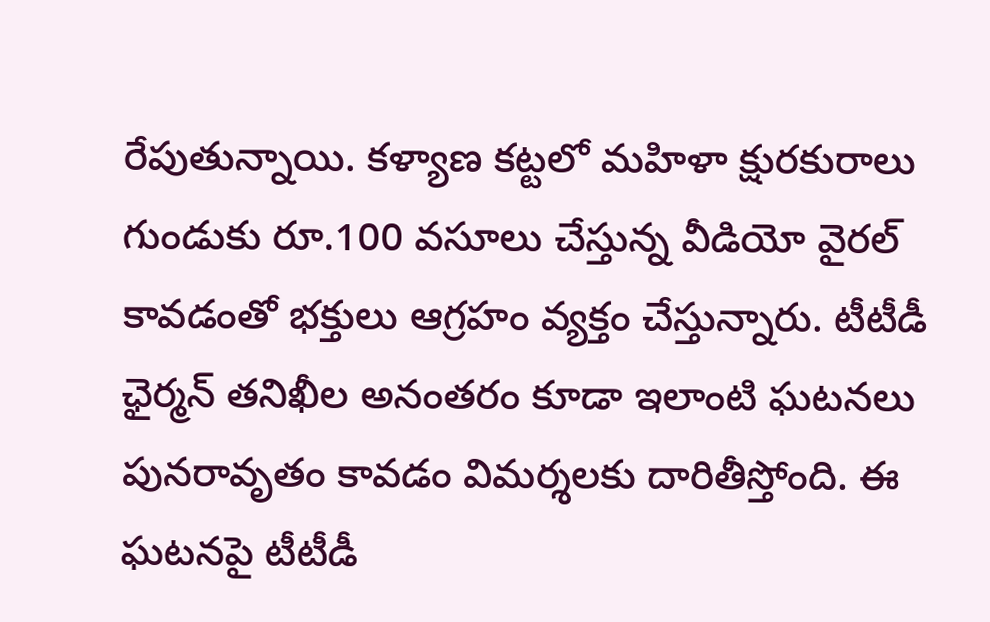రేపుతున్నాయి. కళ్యాణ కట్టలో మహిళా క్షురకురాలు గుండుకు రూ.100 వసూలు చేస్తున్న వీడియో వైరల్ కావడంతో భక్తులు ఆగ్రహం వ్యక్తం చేస్తున్నారు. టీటీడీ ఛైర్మన్ తనిఖీల అనంతరం కూడా ఇలాంటి ఘటనలు పునరావృతం కావడం విమర్శలకు దారితీస్తోంది. ఈ ఘటనపై టీటీడీ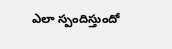ఎలా స్పందిస్తుందో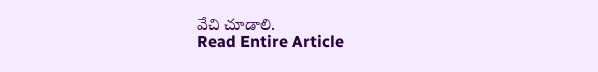వేచి చూడాలి.
Read Entire Article